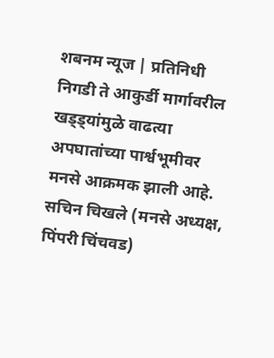शबनम न्यूज | प्रतिनिधी
निगडी ते आकुर्डी मार्गावरील खड्ड्यांमुळे वाढत्या अपघातांच्या पार्श्वभूमीवर मनसे आक्रमक झाली आहे. सचिन चिखले (मनसे अध्यक्ष, पिंपरी चिंचवड)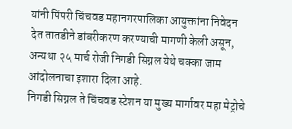यांनी पिंपरी चिंचवड महानगरपालिका आयुक्तांना निवेदन देत तातडीने डांबरीकरण करण्याची मागणी केली असून, अन्यथा २५ मार्च रोजी निगडी सिग्नल येथे चक्का जाम आंदोलनाचा इशारा दिला आहे.
निगडी सिग्नल ते चिंचवड स्टेशन या मुख्य मार्गावर महा मेट्रोचे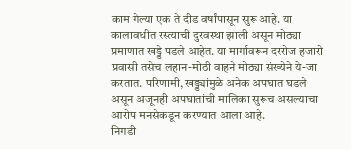काम गेल्या एक ते दीड वर्षांपासून सुरू आहे. या कालावधीत रस्त्याची दुरवस्था झाली असून मोठ्या प्रमाणात खड्डे पडले आहेत. या मार्गावरून दररोज हजारो प्रवासी तसेच लहान-मोठी वाहने मोठ्या संख्येने ये-जा करतात. परिणामी, खड्ड्यांमुळे अनेक अपघात घडले असून अजूनही अपघातांची मालिका सुरूच असल्याचा आरोप मनसेकडून करण्यात आला आहे.
निगडी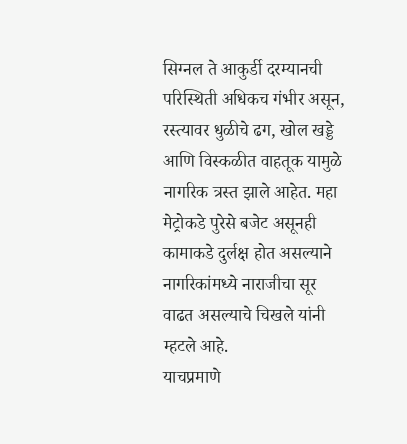सिग्नल ते आकुर्डी दरम्यानची परिस्थिती अधिकच गंभीर असून, रस्त्यावर धुळीचे ढग, खोल खड्डे आणि विस्कळीत वाहतूक यामुळे नागरिक त्रस्त झाले आहेत. महा मेट्रोकडे पुरेसे बजेट असूनही कामाकडे दुर्लक्ष होत असल्याने नागरिकांमध्ये नाराजीचा सूर वाढत असल्याचे चिखले यांनी म्हटले आहे.
याचप्रमाणे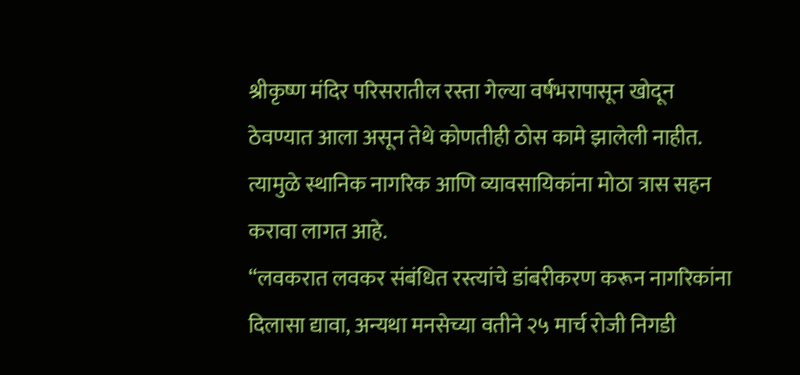श्रीकृष्ण मंदिर परिसरातील रस्ता गेल्या वर्षभरापासून खोदून ठेवण्यात आला असून तेथे कोणतीही ठोस कामे झालेली नाहीत. त्यामुळे स्थानिक नागरिक आणि व्यावसायिकांना मोठा त्रास सहन करावा लागत आहे.
“लवकरात लवकर संबंधित रस्त्यांचे डांबरीकरण करून नागरिकांना दिलासा द्यावा, अन्यथा मनसेच्या वतीने २५ मार्च रोजी निगडी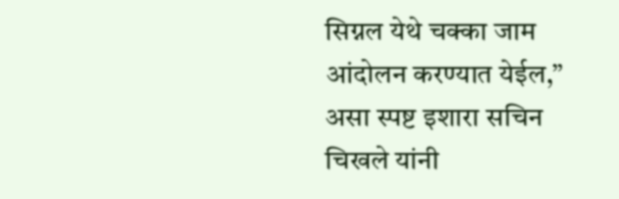सिग्नल येथे चक्का जाम आंदोलन करण्यात येईल,” असा स्पष्ट इशारा सचिन चिखले यांनी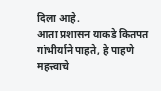दिला आहे.
आता प्रशासन याकडे कितपत गांभीर्याने पाहते, हे पाहणे महत्त्वाचे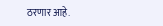ठरणार आहे.